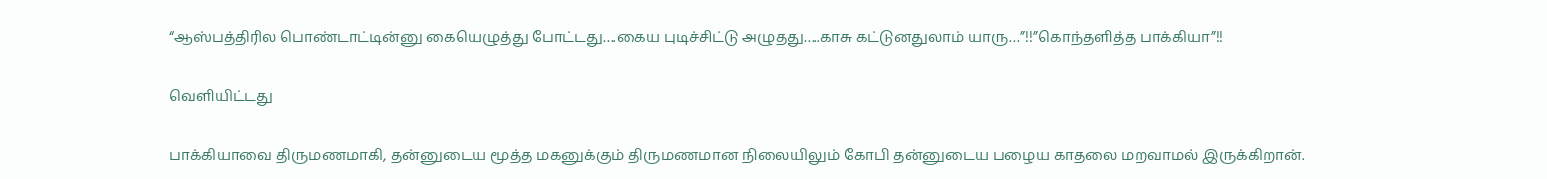“ஆஸ்பத்திரில பொண்டாட்டின்னு கையெழுத்து போட்டது….கைய புடிச்சிட்டு அழுதது…..காசு கட்டுனதுலாம் யாரு…”!!”கொந்தளித்த பாக்கியா”!!

வெளியிட்டது

பாக்கியாவை திருமணமாகி, தன்னுடைய மூத்த மகனுக்கும் திருமணமான நிலையிலும் கோபி தன்னுடைய பழைய காதலை மறவாமல் இருக்கிறான்.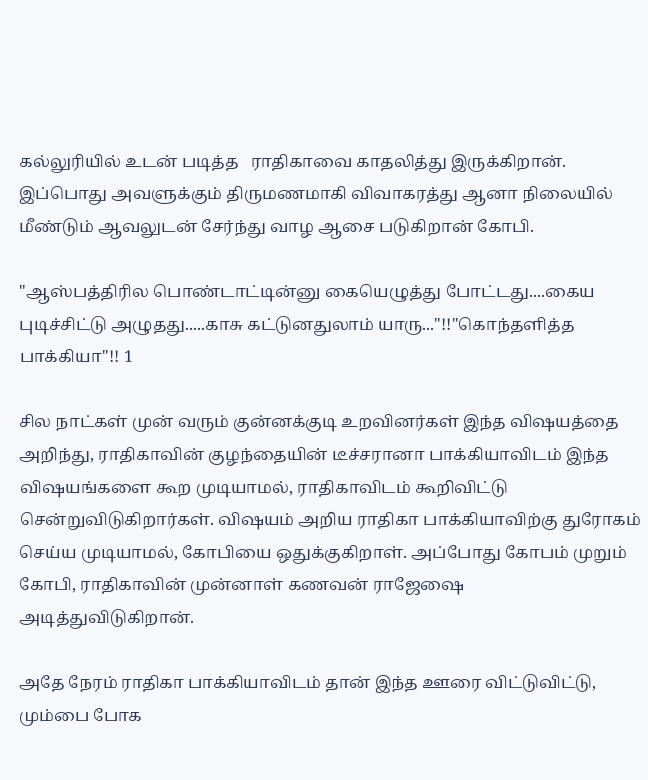கல்லுரியில் உடன் படித்த   ராதிகாவை காதலித்து இருக்கிறான். இப்பொது அவளுக்கும் திருமணமாகி விவாகரத்து ஆனா நிலையில் மீண்டும் ஆவலுடன் சேர்ந்து வாழ ஆசை படுகிறான் கோபி.

"ஆஸ்பத்திரில பொண்டாட்டின்னு கையெழுத்து போட்டது....கைய புடிச்சிட்டு அழுதது.....காசு கட்டுனதுலாம் யாரு..."!!"கொந்தளித்த பாக்கியா"!! 1

சில நாட்கள் முன் வரும் குன்னக்குடி உறவினர்கள் இந்த விஷயத்தை அறிந்து, ராதிகாவின் குழந்தையின் டீச்சரானா பாக்கியாவிடம் இந்த விஷயங்களை கூற முடியாமல், ராதிகாவிடம் கூறிவிட்டு சென்றுவிடுகிறார்கள். விஷயம் அறிய ராதிகா பாக்கியாவிற்கு துரோகம் செய்ய முடியாமல், கோபியை ஒதுக்குகிறாள். அப்போது கோபம் முறும் கோபி, ராதிகாவின் முன்னாள் கணவன் ராஜேஷை அடித்துவிடுகிறான்.

அதே நேரம் ராதிகா பாக்கியாவிடம் தான் இந்த ஊரை விட்டுவிட்டு, மும்பை போக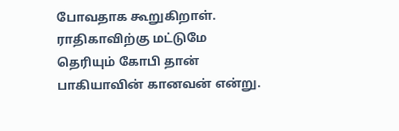போவதாக கூறுகிறாள். ராதிகாவிற்கு மட்டுமே தெரியும் கோபி தான் பாகியாவின் கானவன் என்று.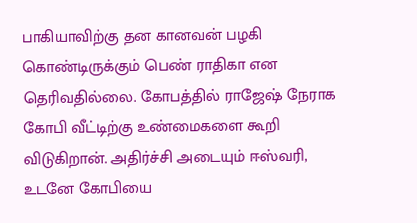பாகியாவிற்கு தன கானவன் பழகி கொண்டிருக்கும் பெண் ராதிகா என தெரிவதில்லை. கோபத்தில் ராஜேஷ் நேராக கோபி வீட்டிற்கு உண்மைகளை கூறி விடுகிறான். அதிர்ச்சி அடையும் ஈஸ்வரி, உடனே கோபியை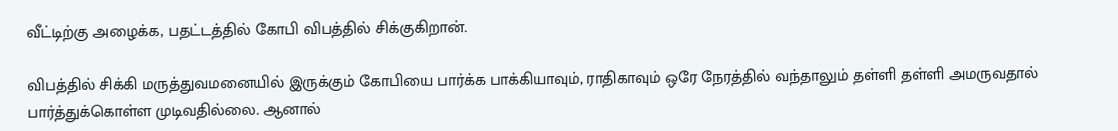வீட்டிற்கு அழைக்க, பதட்டத்தில் கோபி விபத்தில் சிக்குகிறான்.

விபத்தில் சிக்கி மருத்துவமனையில் இருக்கும் கோபியை பார்க்க பாக்கியாவும், ராதிகாவும் ஒரே நேரத்தில் வந்தாலும் தள்ளி தள்ளி அமருவதால் பார்த்துக்கொள்ள முடிவதில்லை. ஆனால்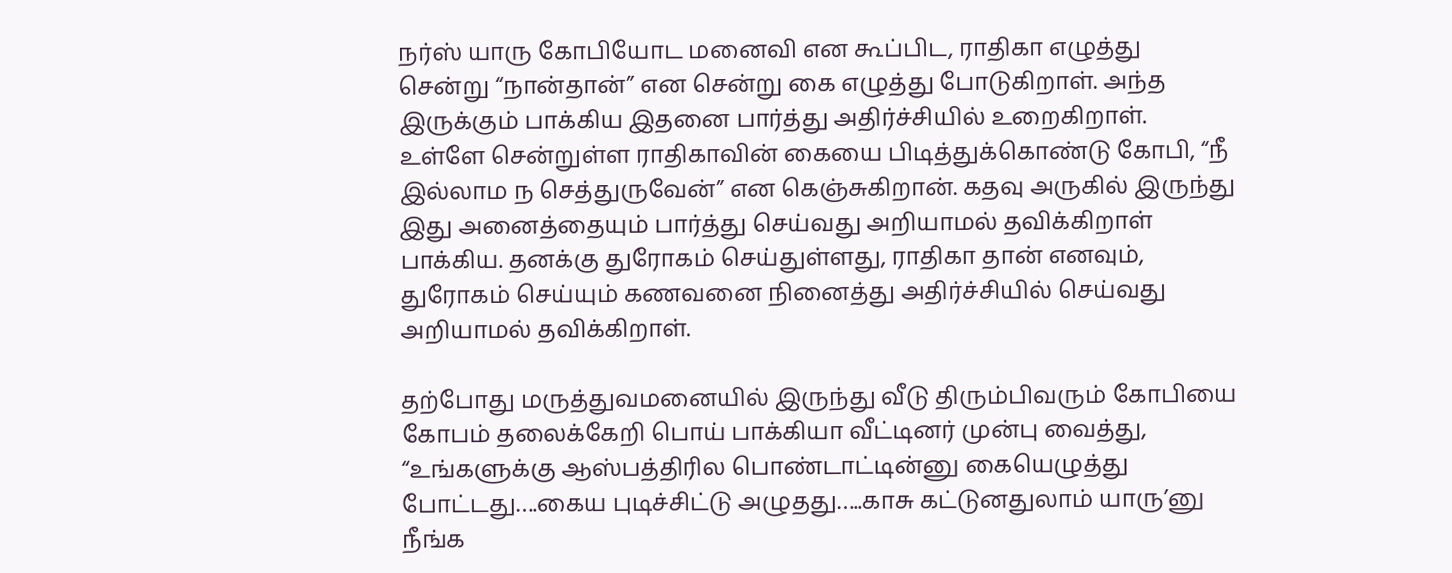நர்ஸ் யாரு கோபியோட மனைவி என கூப்பிட, ராதிகா எழுத்து சென்று “நான்தான்” என சென்று கை எழுத்து போடுகிறாள். அந்த இருக்கும் பாக்கிய இதனை பார்த்து அதிர்ச்சியில் உறைகிறாள். உள்ளே சென்றுள்ள ராதிகாவின் கையை பிடித்துக்கொண்டு கோபி, “நீ இல்லாம ந செத்துருவேன்” என கெஞ்சுகிறான். கதவு அருகில் இருந்து இது அனைத்தையும் பார்த்து செய்வது அறியாமல் தவிக்கிறாள் பாக்கிய. தனக்கு துரோகம் செய்துள்ளது, ராதிகா தான் எனவும், துரோகம் செய்யும் கணவனை நினைத்து அதிர்ச்சியில் செய்வது அறியாமல் தவிக்கிறாள்.

தற்போது மருத்துவமனையில் இருந்து வீடு திரும்பிவரும் கோபியை கோபம் தலைக்கேறி பொய் பாக்கியா வீட்டினர் முன்பு வைத்து, “உங்களுக்கு ஆஸ்பத்திரில பொண்டாட்டின்னு கையெழுத்து போட்டது….கைய புடிச்சிட்டு அழுதது…..காசு கட்டுனதுலாம் யாரு’னு நீங்க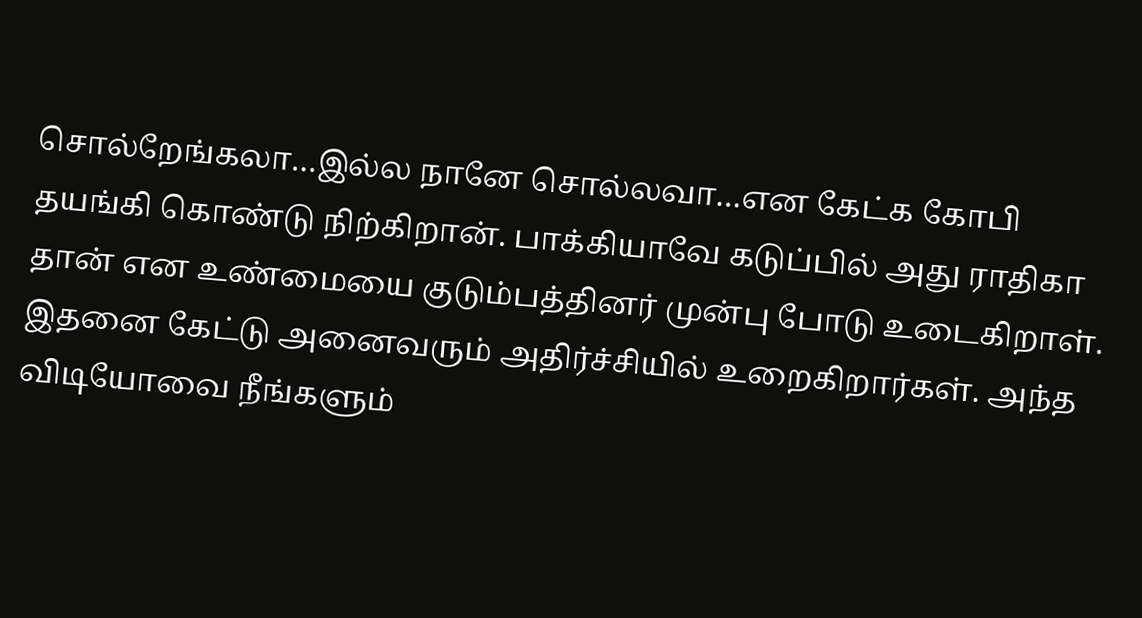சொல்றேங்கலா…இல்ல நானே சொல்லவா…என கேட்க கோபி தயங்கி கொண்டு நிற்கிறான். பாக்கியாவே கடுப்பில் அது ராதிகா தான் என உண்மையை குடும்பத்தினர் முன்பு போடு உடைகிறாள். இதனை கேட்டு அனைவரும் அதிர்ச்சியில் உறைகிறார்கள். அந்த விடியோவை நீங்களும்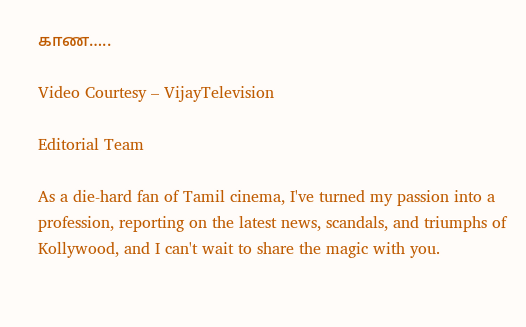காண…..

Video Courtesy – VijayTelevision

Editorial Team

As a die-hard fan of Tamil cinema, I've turned my passion into a profession, reporting on the latest news, scandals, and triumphs of Kollywood, and I can't wait to share the magic with you.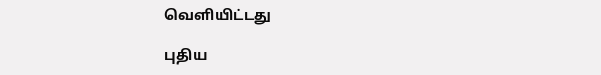வெளியிட்டது

புதிய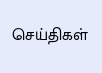செய்திகள்